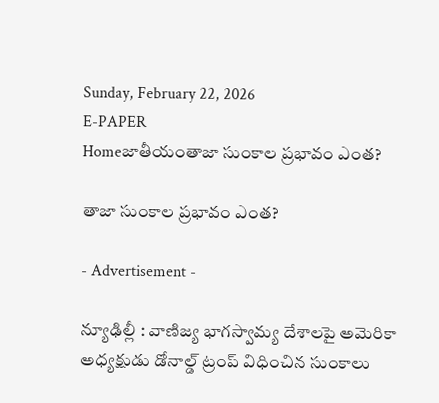Sunday, February 22, 2026
E-PAPER
Homeజాతీయంతాజా సుంకాల ప్రభావం ఎంత?

తాజా సుంకాల ప్రభావం ఎంత?

- Advertisement -

న్యూఢిల్లీ : వాణిజ్య భాగస్వామ్య దేశాలపై అమెరికా అధ్యక్షుడు డోనాల్డ్‌ ట్రంప్‌ విధించిన సుంకాలు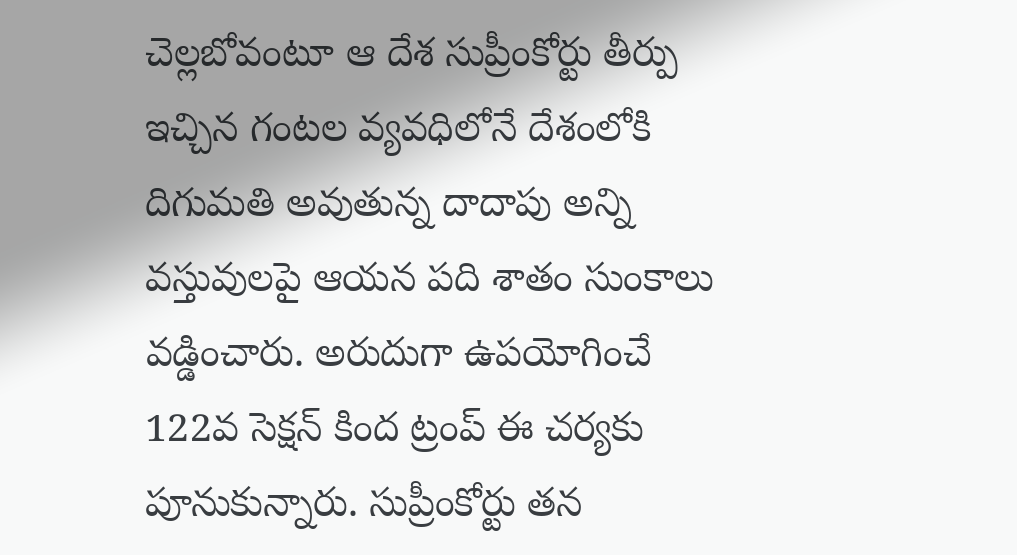చెల్లబోవంటూ ఆ దేశ సుప్రీంకోర్టు తీర్పు ఇచ్చిన గంటల వ్యవధిలోనే దేశంలోకి దిగుమతి అవుతున్న దాదాపు అన్ని వస్తువులపై ఆయన పది శాతం సుంకాలు వడ్డించారు. అరుదుగా ఉపయోగించే 122వ సెక్షన్‌ కింద ట్రంప్‌ ఈ చర్యకు పూనుకున్నారు. సుప్రీంకోర్టు తన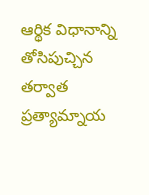ఆర్థిక విధానాన్ని తోసిపుచ్చిన తర్వాత ప్రత్యామ్నాయ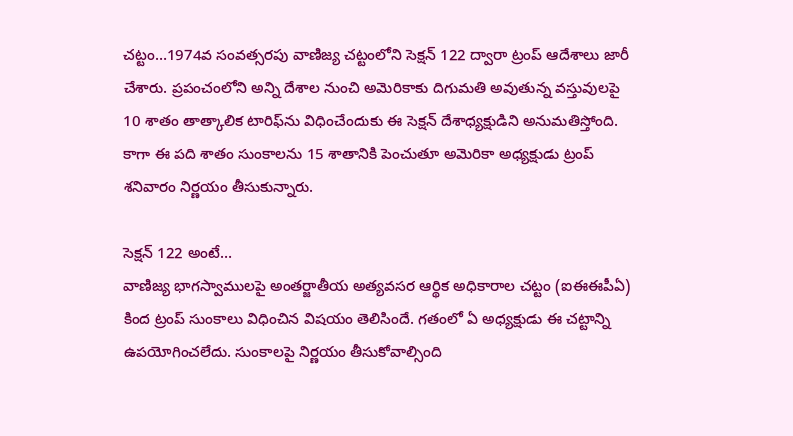చట్టం…1974వ సంవత్సరపు వాణిజ్య చట్టంలోని సెక్షన్‌ 122 ద్వారా ట్రంప్‌ ఆదేశాలు జారీ చేశారు. ప్రపంచంలోని అన్ని దేశాల నుంచి అమెరికాకు దిగుమతి అవుతున్న వస్తువులపై 10 శాతం తాత్కాలిక టారిఫ్‌ను విధించేందుకు ఈ సెక్షన్‌ దేశాధ్యక్షుడిని అనుమతిస్తోంది. కాగా ఈ పది శాతం సుంకాలను 15 శాతానికి పెంచుతూ అమెరికా అధ్యక్షుడు ట్రంప్‌ శనివారం నిర్ణయం తీసుకున్నారు.

సెక్షన్‌ 122 అంటే…
వాణిజ్య భాగస్వాములపై అంతర్జాతీయ అత్యవసర ఆర్థిక అధికారాల చట్టం (ఐఈఈపీఏ) కింద ట్రంప్‌ సుంకాలు విధించిన విషయం తెలిసిందే. గతంలో ఏ అధ్యక్షుడు ఈ చట్టాన్ని ఉపయోగించలేదు. సుంకాలపై నిర్ణయం తీసుకోవాల్సింది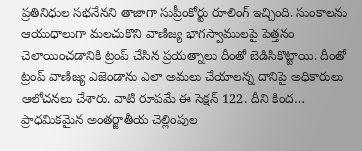ప్రతినిధుల సభనేనని తాజాగా సుప్రీంకోర్టు రూలింగ్‌ ఇచ్చింది. సుంకాలను ఆయుధాలుగా మలచుకొని వాణిజ్య భాగస్వాములపై పెత్తనం చెలాయించడానికి ట్రంప్‌ చేసిన ప్రయత్నాలు దీంతో బెడిసికొట్టాయి. దీంతో ట్రంప్‌ వాణిజ్య ఎజెండాను ఎలా అమలు చేయాలన్న దానిపై అధికారులు ఆలోచనలు చేశారు. వాటి రూపమే ఈ సెక్షన్‌ 122. దీని కింద… ప్రాధమికమైన అంతర్జాతీయ చెల్లింపుల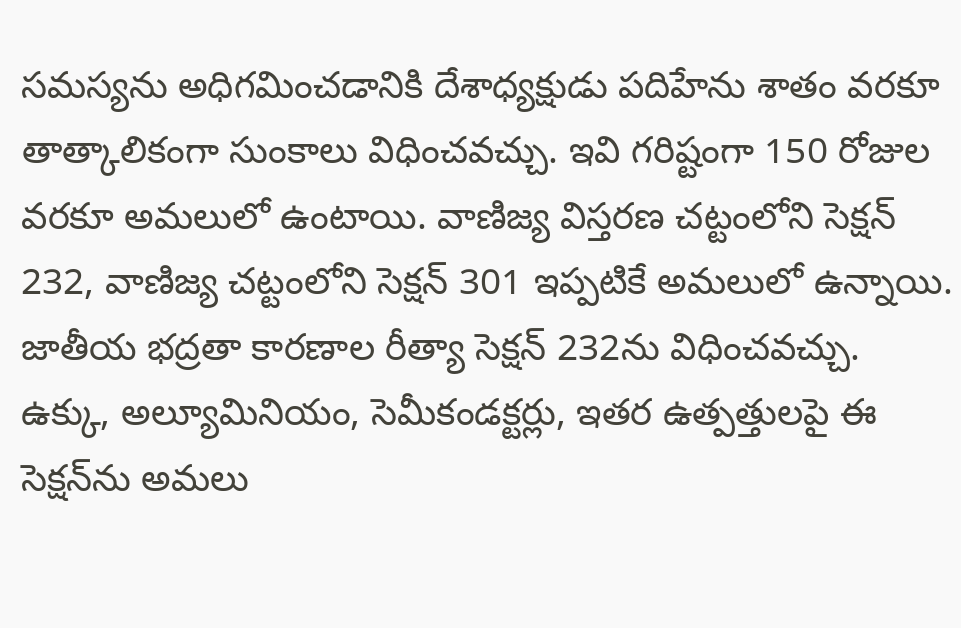సమస్యను అధిగమించడానికి దేశాధ్యక్షుడు పదిహేను శాతం వరకూ తాత్కాలికంగా సుంకాలు విధించవచ్చు. ఇవి గరిష్టంగా 150 రోజుల వరకూ అమలులో ఉంటాయి. వాణిజ్య విస్తరణ చట్టంలోని సెక్షన్‌ 232, వాణిజ్య చట్టంలోని సెక్షన్‌ 301 ఇప్పటికే అమలులో ఉన్నాయి. జాతీయ భద్రతా కారణాల రీత్యా సెక్షన్‌ 232ను విధించవచ్చు. ఉక్కు, అల్యూమినియం, సెమీకండక్టర్లు, ఇతర ఉత్పత్తులపై ఈ సెక్షన్‌ను అమలు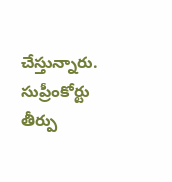చేస్తున్నారు. సుప్రీంకోర్టు తీర్పు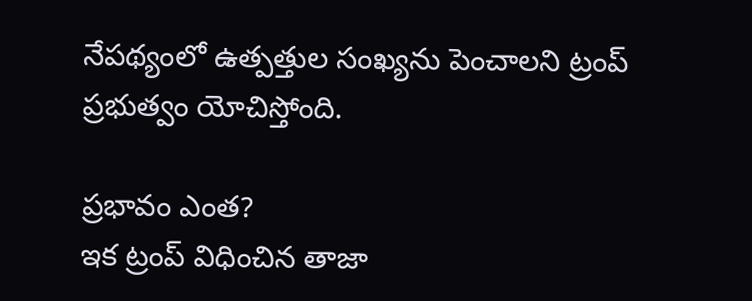నేపథ్యంలో ఉత్పత్తుల సంఖ్యను పెంచాలని ట్రంప్‌ ప్రభుత్వం యోచిస్తోంది.

ప్రభావం ఎంత?
ఇక ట్రంప్‌ విధించిన తాజా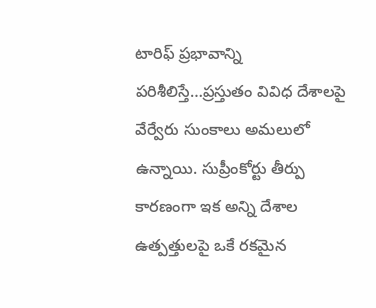టారిఫ్‌ ప్రభావాన్ని పరిశీలిస్తే…ప్రస్తుతం వివిధ దేశాలపై వేర్వేరు సుంకాలు అమలులో ఉన్నాయి. సుప్రీంకోర్టు తీర్పు కారణంగా ఇక అన్ని దేశాల ఉత్పత్తులపై ఒకే రకమైన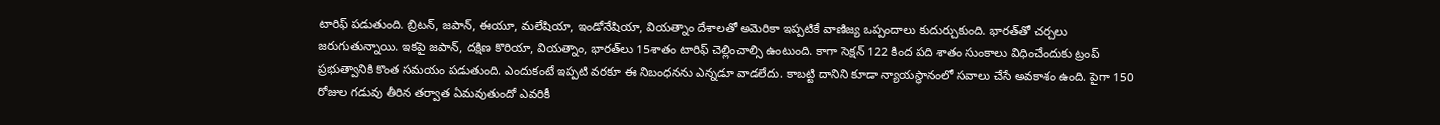టారిఫ్‌ పడుతుంది. బ్రిటన్‌, జపాన్‌, ఈయూ, మలేషియా, ఇండోనేషియా, వియత్నాం దేశాలతో అమెరికా ఇప్పటికే వాణిజ్య ఒప్పందాలు కుదుర్చుకుంది. భారత్‌తో చర్చలు జరుగుతున్నాయి. ఇకపై జపాన్‌, దక్షిణ కొరియా, వియత్నాం, భారత్‌లు 15శాతం టారిఫ్‌ చెల్లించాల్సి ఉంటుంది. కాగా సెక్షన్‌ 122 కింద పది శాతం సుంకాలు విధించేందుకు ట్రంప్‌ ప్రభుత్వానికి కొంత సమయం పడుతుంది. ఎందుకంటే ఇప్పటి వరకూ ఈ నిబంధనను ఎన్నడూ వాడలేదు. కాబట్టి దానిని కూడా న్యాయస్థానంలో సవాలు చేసే అవకాశం ఉంది. పైగా 150 రోజుల గడువు తీరిన తర్వాత ఏమవుతుందో ఎవరికీ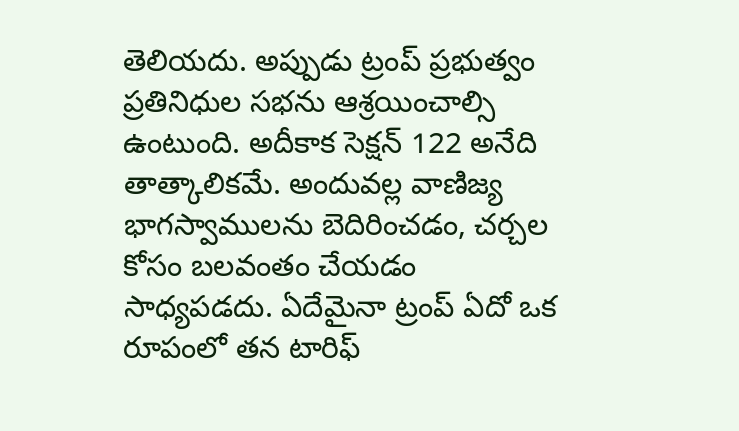తెలియదు. అప్పుడు ట్రంప్‌ ప్రభుత్వం ప్రతినిధుల సభను ఆశ్రయించాల్సి ఉంటుంది. అదీకాక సెక్షన్‌ 122 అనేది తాత్కాలికమే. అందువల్ల వాణిజ్య భాగస్వాములను బెదిరించడం, చర్చల కోసం బలవంతం చేయడం సాధ్యపడదు. ఏదేమైనా ట్రంప్‌ ఏదో ఒక రూపంలో తన టారిఫ్‌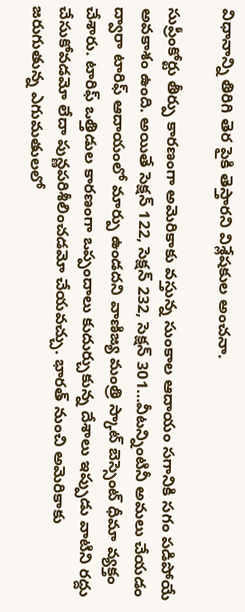విధానాన్ని తిరిగి తెర పైకి తెస్తారని విశ్లేషకుల అంచనా.

సుప్రీంకోర్టు తీర్పు కారణంగా అమెరికాకు వస్తున్న సుంకాల ఆదాయం సగానికి సగం పడిపోయే అవకాశం ఉంది. అయితే సెక్షన్‌ 122, సెక్షన్‌ 232, సెక్షన్‌ 301…వీటన్నింటినీ అమలు చేయడం ద్వారా టారిఫ్‌ ఆదాయంలో మార్పు ఉండదని వాణిజ్య మంత్రి స్కాట్‌ బెస్సెంట్‌ ధీమా వ్యక్తం చేశారు. టారిఫ్‌ ఒత్తిడుల కారణంగా ఒప్పందాలు కుదుర్చుకున్న దేశాలు ఇప్పుడు వాటిని రద్దు చేసుకోవడమో లేదా పున్ణపరిశీలించడమో చేయవచ్చు. భారత్‌ నుంచి అమెరికాకు జరుగుతున్న ఎగుమతులలో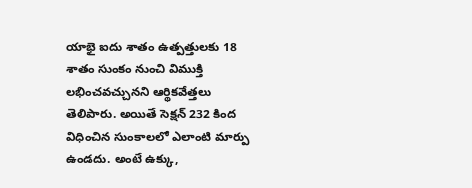యాభై ఐదు శాతం ఉత్పత్తులకు 18 శాతం సుంకం నుంచి విముక్తి లభించవచ్చునని ఆర్థికవేత్తలు తెలిపారు. అయితే సెక్షన్‌ 232 కింద విధించిన సుంకాలలో ఎలాంటి మార్పు ఉండదు. అంటే ఉక్కు,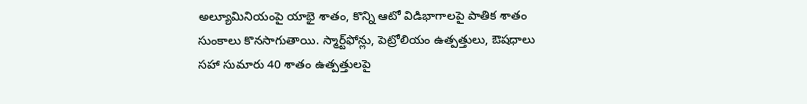అల్యూమినియంపై యాభై శాతం, కొన్ని ఆటో విడిభాగాలపై పాతిక శాతం సుంకాలు కొనసాగుతాయి. స్మార్ట్‌ఫోన్లు, పెట్రోలియం ఉత్పత్తులు, ఔషధాలు సహా సుమారు 40 శాతం ఉత్పత్తులపై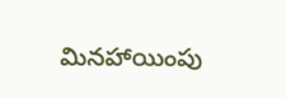మినహాయింపు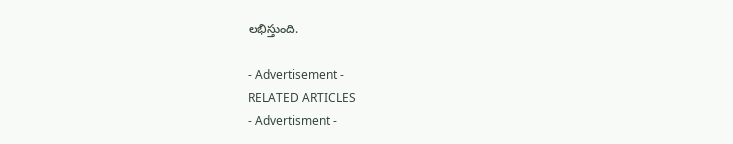లభిస్తుంది.

- Advertisement -
RELATED ARTICLES
- Advertisment -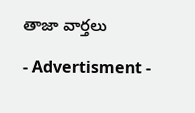తాజా వార్తలు

- Advertisment -